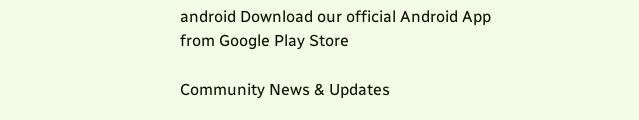android Download our official Android App from Google Play Store

Community News & Updates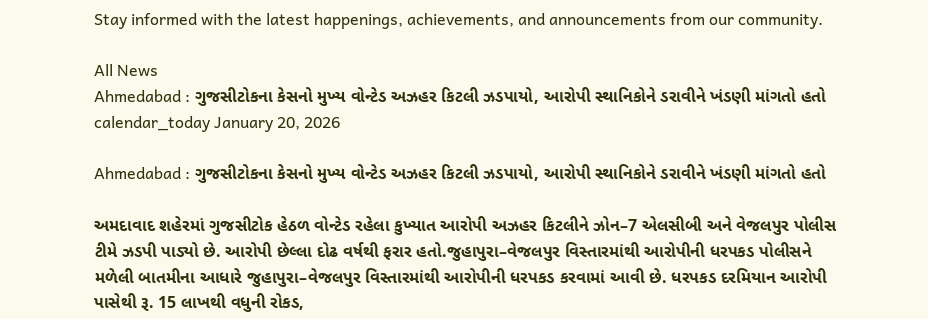Stay informed with the latest happenings, achievements, and announcements from our community.

All News
Ahmedabad : ગુજસીટોકના કેસનો મુખ્ય વોન્ટેડ અઝહર કિટલી ઝડપાયો, આરોપી સ્થાનિકોને ડરાવીને ખંડણી માંગતો હતો
calendar_today January 20, 2026

Ahmedabad : ગુજસીટોકના કેસનો મુખ્ય વોન્ટેડ અઝહર કિટલી ઝડપાયો, આરોપી સ્થાનિકોને ડરાવીને ખંડણી માંગતો હતો

અમદાવાદ શહેરમાં ગુજસીટોક હેઠળ વોન્ટેડ રહેલા કુખ્યાત આરોપી અઝહર કિટલીને ઝોન–7 એલસીબી અને વેજલપુર પોલીસ ટીમે ઝડપી પાડ્યો છે. આરોપી છેલ્લા દોઢ વર્ષથી ફરાર હતો.જુહાપુરા–વેજલપુર વિસ્તારમાંથી આરોપીની ધરપકડ પોલીસને મળેલી બાતમીના આધારે જુહાપુરા–વેજલપુર વિસ્તારમાંથી આરોપીની ધરપકડ કરવામાં આવી છે. ધરપકડ દરમિયાન આરોપી પાસેથી રૂ. 15 લાખથી વધુની રોકડ,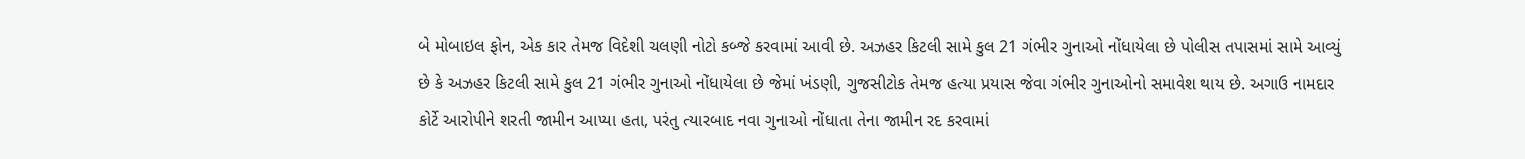બે મોબાઇલ ફોન, એક કાર તેમજ વિદેશી ચલણી નોટો કબ્જે કરવામાં આવી છે. અઝહર કિટલી સામે કુલ 21 ગંભીર ગુનાઓ નોંધાયેલા છે પોલીસ તપાસમાં સામે આવ્યું છે કે અઝહર કિટલી સામે કુલ 21 ગંભીર ગુનાઓ નોંધાયેલા છે જેમાં ખંડણી, ગુજસીટોક તેમજ હત્યા પ્રયાસ જેવા ગંભીર ગુનાઓનો સમાવેશ થાય છે. અગાઉ નામદાર કોર્ટે આરોપીને શરતી જામીન આપ્યા હતા, પરંતુ ત્યારબાદ નવા ગુનાઓ નોંધાતા તેના જામીન રદ કરવામાં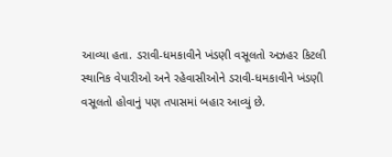આવ્યા હતા. ડરાવી-ધમકાવીને ખંડણી વસૂલતો અઝહર કિટલી સ્થાનિક વેપારીઓ અને રહેવાસીઓને ડરાવી-ધમકાવીને ખંડણી વસૂલતો હોવાનું પણ તપાસમાં બહાર આવ્યું છે.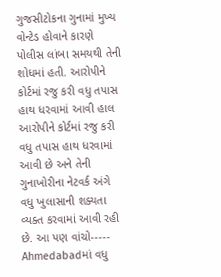ગુજસીટોકના ગુનામાં મુખ્ય વોન્ટેડ હોવાને કારણે પોલીસ લાંબા સમયથી તેની શોધમાં હતી. આરોપીને કોર્ટમાં રજુ કરી વધુ તપાસ હાથ ધરવામાં આવી હાલ આરોપીને કોર્ટમાં રજુ કરી વધુ તપાસ હાથ ધરવામાં આવી છે અને તેની ગુનાખોરીના નેટવર્ક અંગે વધુ ખુલાસાની શક્યતા વ્યક્ત કરવામાં આવી રહી છે. આ પણ વાંચો-----   Ahmedabadમાં વધુ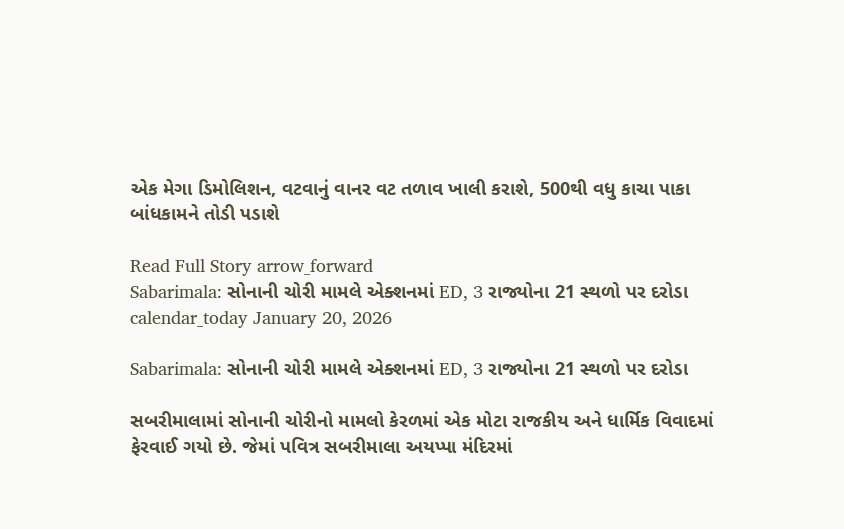એક મેગા ડિમોલિશન, વટવાનું વાનર વટ તળાવ ખાલી કરાશે, 500થી વધુ કાચા પાકા બાંધકામને તોડી પડાશે

Read Full Story arrow_forward
Sabarimala: સોનાની ચોરી મામલે એક્શનમાં ED, 3 રાજ્યોના 21 સ્થળો પર દરોડા
calendar_today January 20, 2026

Sabarimala: સોનાની ચોરી મામલે એક્શનમાં ED, 3 રાજ્યોના 21 સ્થળો પર દરોડા

સબરીમાલામાં સોનાની ચોરીનો મામલો કેરળમાં એક મોટા રાજકીય અને ધાર્મિક વિવાદમાં ફેરવાઈ ગયો છે. જેમાં પવિત્ર સબરીમાલા અયપ્પા મંદિરમાં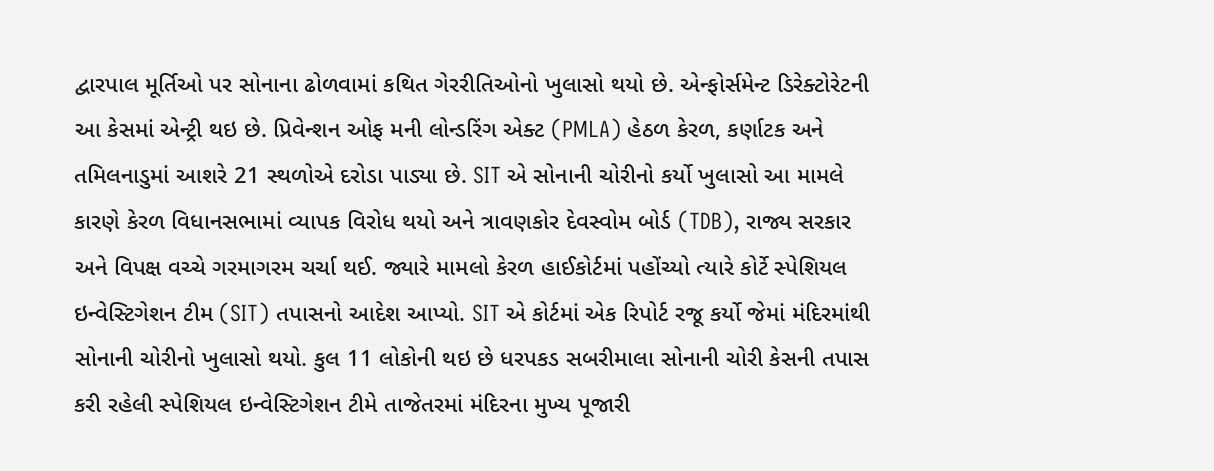દ્વારપાલ મૂર્તિઓ પર સોનાના ઢોળવામાં કથિત ગેરરીતિઓનો ખુલાસો થયો છે. એન્ફોર્સમેન્ટ ડિરેક્ટોરેટની આ કેસમાં એન્ટ્રી થઇ છે. પ્રિવેન્શન ઓફ મની લોન્ડરિંગ એક્ટ (PMLA) હેઠળ કેરળ, કર્ણાટક અને તમિલનાડુમાં આશરે 21 સ્થળોએ દરોડા પાડ્યા છે. SIT એ સોનાની ચોરીનો કર્યો ખુલાસો આ મામલે કારણે કેરળ વિધાનસભામાં વ્યાપક વિરોધ થયો અને ત્રાવણકોર દેવસ્વોમ બોર્ડ (TDB), રાજ્ય સરકાર અને વિપક્ષ વચ્ચે ગરમાગરમ ચર્ચા થઈ. જ્યારે મામલો કેરળ હાઈકોર્ટમાં પહોંચ્યો ત્યારે કોર્ટે સ્પેશિયલ ઇન્વેસ્ટિગેશન ટીમ (SIT) તપાસનો આદેશ આપ્યો. SIT એ કોર્ટમાં એક રિપોર્ટ રજૂ કર્યો જેમાં મંદિરમાંથી સોનાની ચોરીનો ખુલાસો થયો. કુલ 11 લોકોની થઇ છે ધરપકડ સબરીમાલા સોનાની ચોરી કેસની તપાસ કરી રહેલી સ્પેશિયલ ઇન્વેસ્ટિગેશન ટીમે તાજેતરમાં મંદિરના મુખ્ય પૂજારી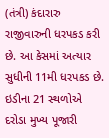(તંત્રી) કંદારારુ રાજીવારુની ધરપકડ કરી છે. આ કેસમાં અત્યાર સુધીની 11મી ધરપકડ છે. ઇડીના 21 સ્થળોએ દરોડા મુખ્ય પૂજારી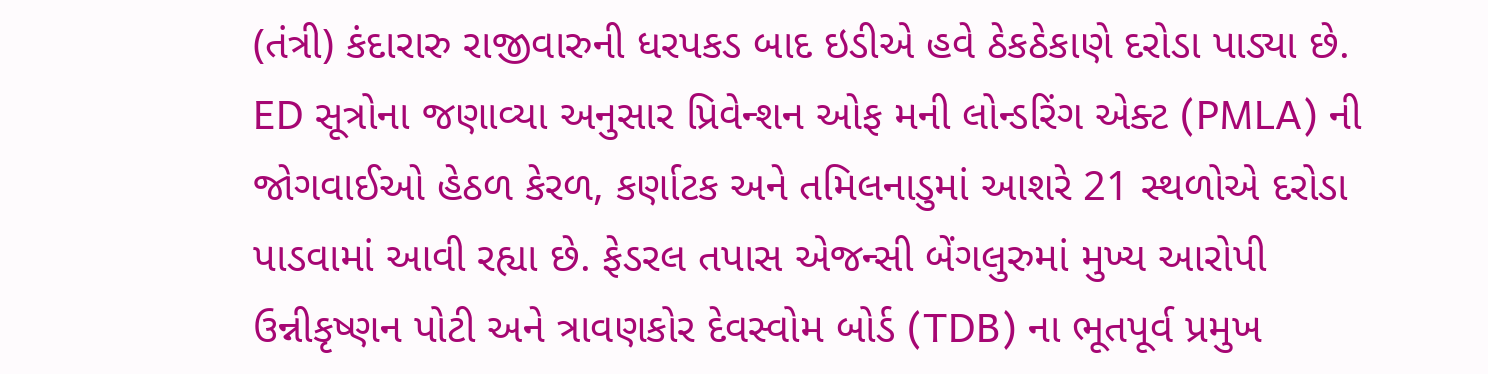(તંત્રી) કંદારારુ રાજીવારુની ધરપકડ બાદ ઇડીએ હવે ઠેકઠેકાણે દરોડા પાડ્યા છે. ED સૂત્રોના જણાવ્યા અનુસાર પ્રિવેન્શન ઓફ મની લોન્ડરિંગ એક્ટ (PMLA) ની જોગવાઈઓ હેઠળ કેરળ, કર્ણાટક અને તમિલનાડુમાં આશરે 21 સ્થળોએ દરોડા પાડવામાં આવી રહ્યા છે. ફેડરલ તપાસ એજન્સી બેંગલુરુમાં મુખ્ય આરોપી ઉન્નીકૃષ્ણન પોટી અને ત્રાવણકોર દેવસ્વોમ બોર્ડ (TDB) ના ભૂતપૂર્વ પ્રમુખ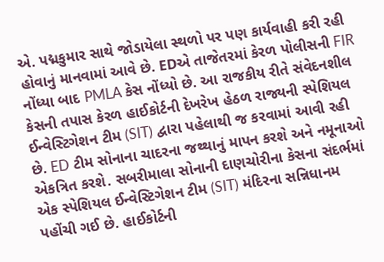એ. પદ્મકુમાર સાથે જોડાયેલા સ્થળો પર પણ કાર્યવાહી કરી રહી હોવાનું માનવામાં આવે છે. EDએ તાજેતરમાં કેરળ પોલીસની FIR નોંધ્યા બાદ PMLA કેસ નોંધ્યો છે. આ રાજકીય રીતે સંવેદનશીલ કેસની તપાસ કેરળ હાઈકોર્ટની દેખરેખ હેઠળ રાજ્યની સ્પેશિયલ ઈન્વેસ્ટિગેશન ટીમ (SIT) દ્વારા પહેલાથી જ કરવામાં આવી રહી છે. ED ટીમ સોનાના ચાદરના જથ્થાનું માપન કરશે અને નમૂનાઓ એકત્રિત કરશે. સબરીમાલા સોનાની દાણચોરીના કેસના સંદર્ભમાં એક સ્પેશિયલ ઈન્વેસ્ટિગેશન ટીમ (SIT) મંદિરના સન્નિધાનમ પહોંચી ગઈ છે. હાઈકોર્ટની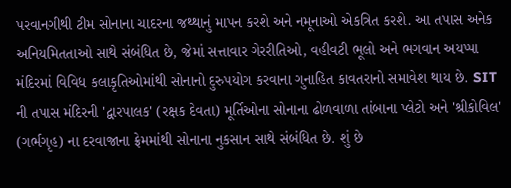પરવાનગીથી ટીમ સોનાના ચાદરના જથ્થાનું માપન કરશે અને નમૂનાઓ એકત્રિત કરશે. આ તપાસ અનેક અનિયમિતતાઓ સાથે સંબંધિત છે, જેમાં સત્તાવાર ગેરરીતિઓ, વહીવટી ભૂલો અને ભગવાન અયપ્પા મંદિરમાં વિવિધ કલાકૃતિઓમાંથી સોનાનો દુરુપયોગ કરવાના ગુનાહિત કાવતરાનો સમાવેશ થાય છે. SIT ની તપાસ મંદિરની 'દ્વારપાલક' (રક્ષક દેવતા) મૂર્તિઓના સોનાના ઢોળવાળા તાંબાના પ્લેટો અને 'શ્રીકોવિલ' (ગર્ભગૃહ) ના દરવાજાના ફ્રેમમાંથી સોનાના નુકસાન સાથે સંબંધિત છે. શું છે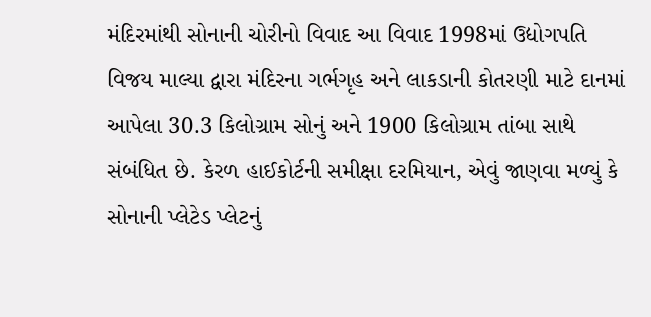મંદિરમાંથી સોનાની ચોરીનો વિવાદ આ વિવાદ 1998માં ઉદ્યોગપતિ વિજય માલ્યા દ્વારા મંદિરના ગર્ભગૃહ અને લાકડાની કોતરણી માટે દાનમાં આપેલા 30.3 કિલોગ્રામ સોનું અને 1900 કિલોગ્રામ તાંબા સાથે સંબંધિત છે. કેરળ હાઈકોર્ટની સમીક્ષા દરમિયાન, એવું જાણવા મળ્યું કે સોનાની પ્લેટેડ પ્લેટનું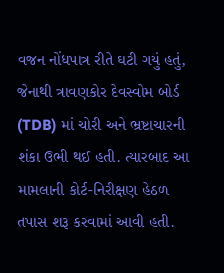વજન નોંધપાત્ર રીતે ઘટી ગયું હતું, જેનાથી ત્રાવણકોર દેવસ્વોમ બોર્ડ (TDB) માં ચોરી અને ભ્રષ્ટાચારની શંકા ઉભી થઈ હતી. ત્યારબાદ આ મામલાની કોર્ટ-નિરીક્ષણ હેઠળ તપાસ શરૂ કરવામાં આવી હતી.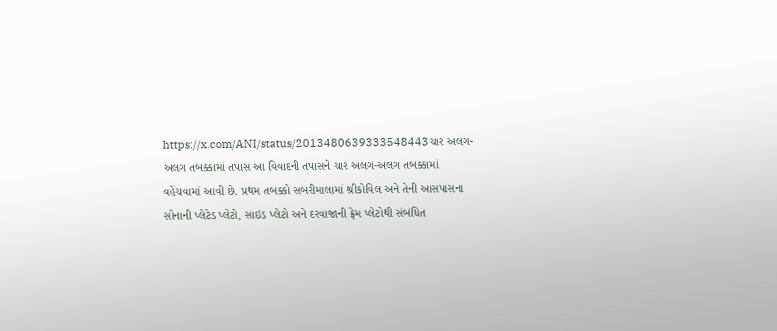https://x.com/ANI/status/2013480639333548443ચાર અલગ-અલગ તબક્કામાં તપાસ આ વિવાદની તપાસને ચાર અલગ-અલગ તબક્કામાં વહેંચવામાં આવી છે. પ્રથમ તબક્કો સબરીમાલામાં શ્રીકોવિલ અને તેની આસપાસના સોનાની પ્લેટેડ પ્લેટો, સાઇડ પ્લેટો અને દરવાજાની ફ્રેમ પ્લેટોથી સંબંધિત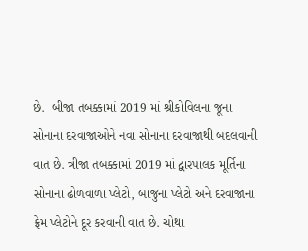છે.  બીજા તબક્કામાં 2019 માં શ્રીકોવિલના જૂના સોનાના દરવાજાઓને નવા સોનાના દરવાજાથી બદલવાની વાત છે. ત્રીજા તબક્કામાં 2019 માં દ્વારપાલક મૂર્તિના સોનાના ઢોળવાળા પ્લેટો, બાજુના પ્લેટો અને દરવાજાના ફ્રેમ પ્લેટોને દૂર કરવાની વાત છે. ચોથા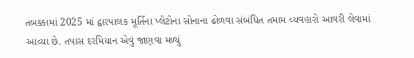તબક્કામાં 2025 માં દ્વારપાલક મૂર્તિના પ્લેટોના સોનાના ઢોળવા સંબંધિત તમામ વ્યવહારો આવરી લેવામાં આવ્યા છે. તપાસ દરમિયાન એવું જાણવા મળ્યું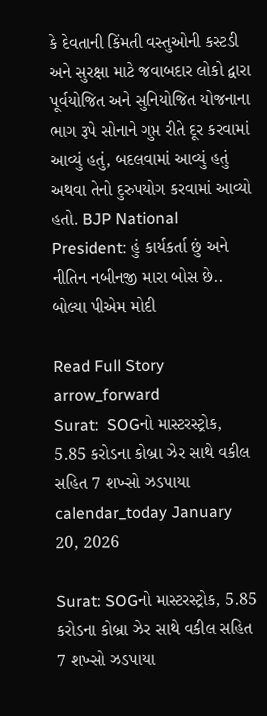કે દેવતાની કિંમતી વસ્તુઓની કસ્ટડી અને સુરક્ષા માટે જવાબદાર લોકો દ્વારા પૂર્વયોજિત અને સુનિયોજિત યોજનાના ભાગ રૂપે સોનાને ગુપ્ત રીતે દૂર કરવામાં આવ્યું હતું, બદલવામાં આવ્યું હતું અથવા તેનો દુરુપયોગ કરવામાં આવ્યો હતો. BJP National President: હું કાર્યકર્તા છું અને નીતિન નબીનજી મારા બોસ છે.. બોલ્યા પીએમ મોદી

Read Full Story arrow_forward
Surat:  SOGનો માસ્ટરસ્ટ્રોક, 5.85 કરોડના કોબ્રા ઝેર સાથે વકીલ સહિત 7 શખ્સો ઝડપાયા
calendar_today January 20, 2026

Surat: SOGનો માસ્ટરસ્ટ્રોક, 5.85 કરોડના કોબ્રા ઝેર સાથે વકીલ સહિત 7 શખ્સો ઝડપાયા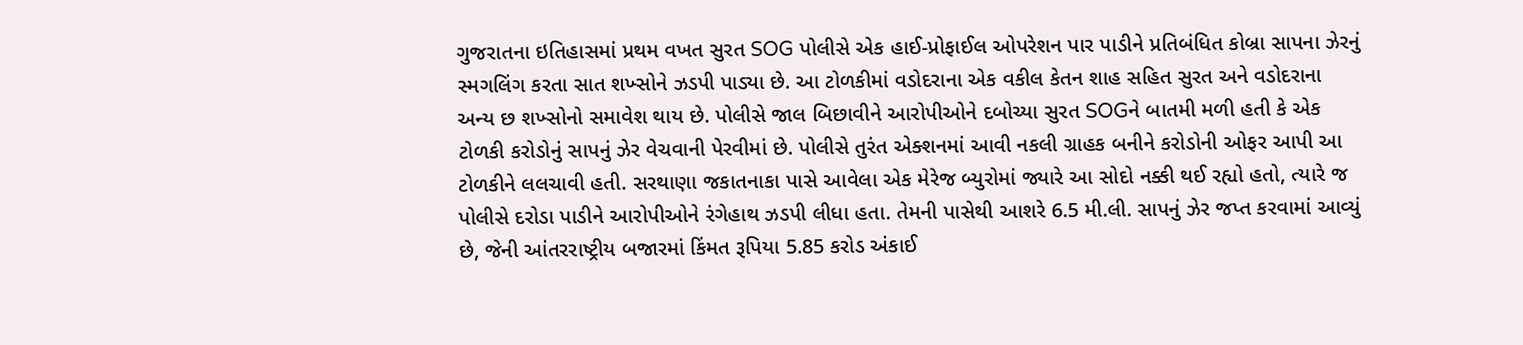ગુજરાતના ઇતિહાસમાં પ્રથમ વખત સુરત SOG પોલીસે એક હાઈ-પ્રોફાઈલ ઓપરેશન પાર પાડીને પ્રતિબંધિત કોબ્રા સાપના ઝેરનું સ્મગલિંગ કરતા સાત શખ્સોને ઝડપી પાડ્યા છે. આ ટોળકીમાં વડોદરાના એક વકીલ કેતન શાહ સહિત સુરત અને વડોદરાના અન્ય છ શખ્સોનો સમાવેશ થાય છે. પોલીસે જાલ બિછાવીને આરોપીઓને દબોચ્યા સુરત SOGને બાતમી મળી હતી કે એક ટોળકી કરોડોનું સાપનું ઝેર વેચવાની પેરવીમાં છે. પોલીસે તુરંત એક્શનમાં આવી નકલી ગ્રાહક બનીને કરોડોની ઓફર આપી આ ટોળકીને લલચાવી હતી. સરથાણા જકાતનાકા પાસે આવેલા એક મેરેજ બ્યુરોમાં જ્યારે આ સોદો નક્કી થઈ રહ્યો હતો, ત્યારે જ પોલીસે દરોડા પાડીને આરોપીઓને રંગેહાથ ઝડપી લીધા હતા. તેમની પાસેથી આશરે 6.5 મી.લી. સાપનું ઝેર જપ્ત કરવામાં આવ્યું છે, જેની આંતરરાષ્ટ્રીય બજારમાં કિંમત રૂપિયા 5.85 કરોડ અંકાઈ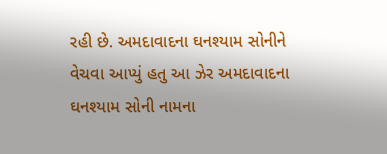રહી છે. અમદાવાદના ઘનશ્યામ સોનીને વેચવા આપ્યું હતુ આ ઝેર અમદાવાદના ઘનશ્યામ સોની નામના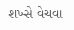શખ્સે વેચવા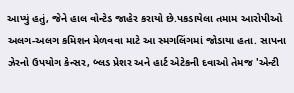આપ્યું હતું, જેને હાલ વોન્ટેડ જાહેર કરાયો છે.પકડાયેલા તમામ આરોપીઓ અલગ-અલગ કમિશન મેળવવા માટે આ સ્મગલિંગમાં જોડાયા હતા. સાપના ઝેરનો ઉપયોગ કેન્સર, બ્લડ પ્રેશર અને હાર્ટ એટેકની દવાઓ તેમજ 'એન્ટી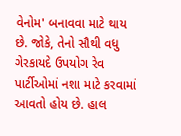વેનોમ' બનાવવા માટે થાય છે. જોકે, તેનો સૌથી વધુ ગેરકાયદે ઉપયોગ રેવ પાર્ટીઓમાં નશા માટે કરવામાં આવતો હોય છે. હાલ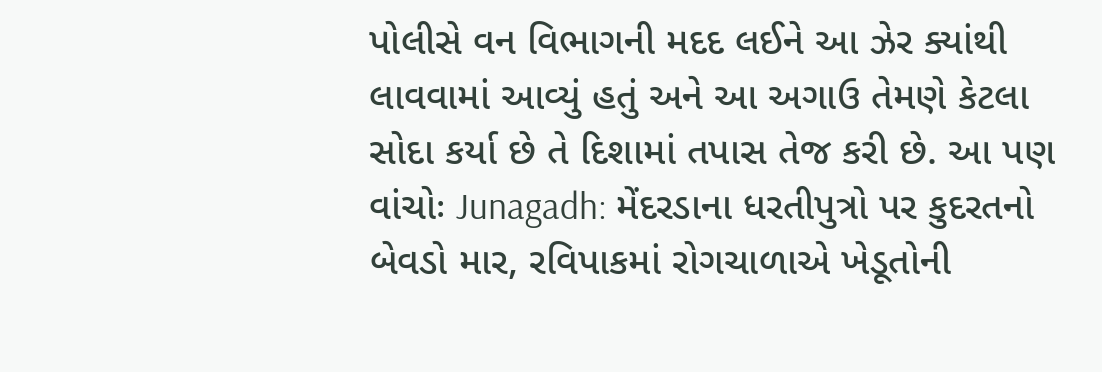પોલીસે વન વિભાગની મદદ લઈને આ ઝેર ક્યાંથી લાવવામાં આવ્યું હતું અને આ અગાઉ તેમણે કેટલા સોદા કર્યા છે તે દિશામાં તપાસ તેજ કરી છે. આ પણ વાંચોઃ Junagadh: મેંદરડાના ધરતીપુત્રો પર કુદરતનો બેવડો માર, રવિપાકમાં રોગચાળાએ ખેડૂતોની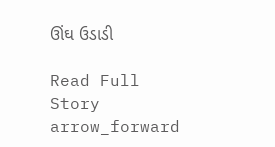ઊંઘ ઉડાડી

Read Full Story arrow_forward